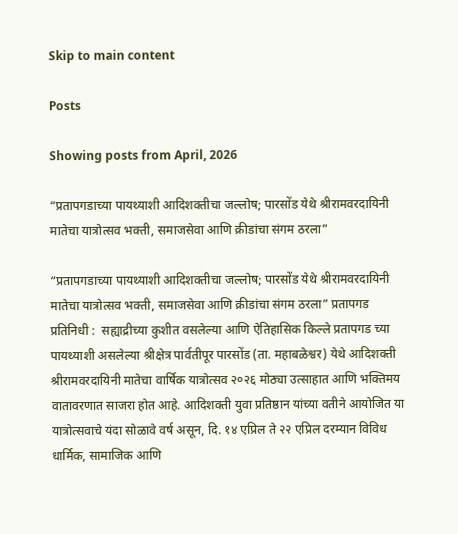Skip to main content

Posts

Showing posts from April, 2026

“प्रतापगडाच्या पायथ्याशी आदिशक्तीचा जल्लोष; पारसोंड येथे श्रीरामवरदायिनी मातेचा यात्रोत्सव भक्ती, समाजसेवा आणि क्रीडांचा संगम ठरला”

“प्रतापगडाच्या पायथ्याशी आदिशक्तीचा जल्लोष; पारसोंड येथे श्रीरामवरदायिनी मातेचा यात्रोत्सव भक्ती, समाजसेवा आणि क्रीडांचा संगम ठरला” प्रतापगड प्रतिनिधी :  सह्याद्रीच्या कुशीत वसलेल्या आणि ऐतिहासिक किल्ले प्रतापगड च्या पायथ्याशी असलेल्या श्रीक्षेत्र पार्वतीपूर पारसोंड (ता. महाबळेश्वर) येथे आदिशक्ती श्रीरामवरदायिनी मातेचा वार्षिक यात्रोत्सव २०२६ मोठ्या उत्साहात आणि भक्तिमय वातावरणात साजरा होत आहे. आदिशक्ती युवा प्रतिष्ठान यांच्या वतीने आयोजित या यात्रोत्सवाचे यंदा सोळावे वर्ष असून, दि. १४ एप्रिल ते २२ एप्रिल दरम्यान विविध धार्मिक, सामाजिक आणि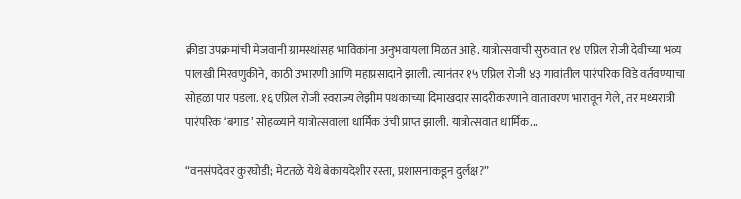क्रीडा उपक्रमांची मेजवानी ग्रामस्थांसह भाविकांना अनुभवायला मिळत आहे. यात्रोत्सवाची सुरुवात १४ एप्रिल रोजी देवीच्या भव्य पालखी मिरवणुकीने, काठी उभारणी आणि महाप्रसादाने झाली. त्यानंतर १५ एप्रिल रोजी ४३ गावांतील पारंपरिक विडे वर्तवण्याचा सोहळा पार पडला. १६ एप्रिल रोजी स्वराज्य लेझीम पथकाच्या दिमाखदार सादरीकरणाने वातावरण भारावून गेले, तर मध्यरात्री पारंपरिक ‘बगाड’ सोहळ्याने यात्रोत्सवाला धार्मिक उंची प्राप्त झाली. यात्रोत्सवात धार्मिक...

“वनसंपदेवर कुरघोडी; मेटतळे येथे बेकायदेशीर रस्ता, प्रशासनाकडून दुर्लक्ष?”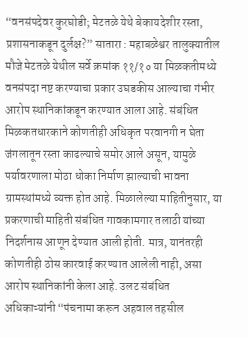“वनसंपदेवर कुरघोडी; मेटतळे येथे बेकायदेशीर रस्ता, प्रशासनाकडून दुर्लक्ष?” सातारा : महाबळेश्वर तालुक्यातील मौजे मेटतळे येथील सर्वे क्रमांक ११/१० या मिळकतीमध्ये वनसंपदा नष्ट करण्याचा प्रकार उघडकीस आल्याचा गंभीर आरोप स्थानिकांकडून करण्यात आला आहे. संबंधित मिळकतधारकाने कोणतीही अधिकृत परवानगी न घेता जंगलातून रस्ता काढल्याचे समोर आले असून, यामुळे पर्यावरणाला मोठा धोका निर्माण झाल्याची भावना ग्रामस्थांमध्ये व्यक्त होत आहे. मिळालेल्या माहितीनुसार, या प्रकरणाची माहिती संबंधित गावकामगार तलाठी यांच्या निदर्शनास आणून देण्यात आली होती. मात्र, यानंतरही कोणतीही ठोस कारवाई करण्यात आलेली नाही, असा आरोप स्थानिकांनी केला आहे. उलट संबंधित अधिकाऱ्यांनी “पंचनामा करून अहवाल तहसील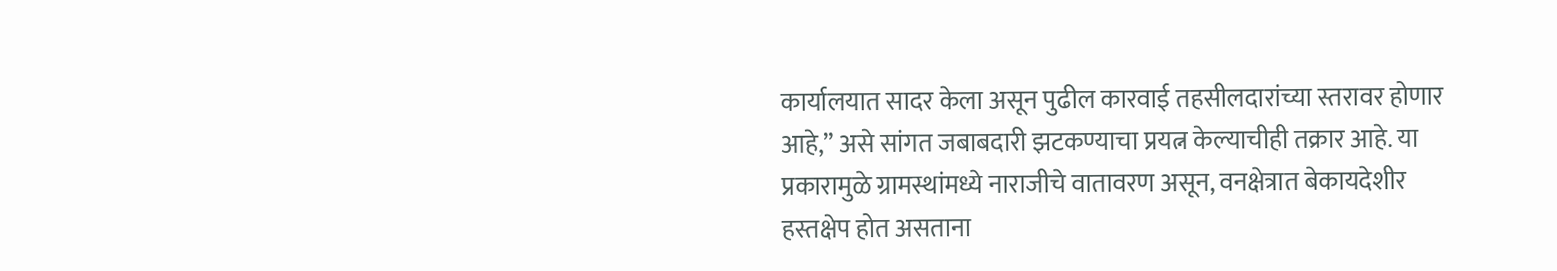कार्यालयात सादर केला असून पुढील कारवाई तहसीलदारांच्या स्तरावर होणार आहे,” असे सांगत जबाबदारी झटकण्याचा प्रयत्न केल्याचीही तक्रार आहे. या प्रकारामुळे ग्रामस्थांमध्ये नाराजीचे वातावरण असून, वनक्षेत्रात बेकायदेशीर हस्तक्षेप होत असताना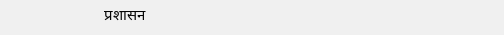प्रशासन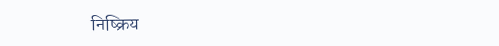निष्क्रिय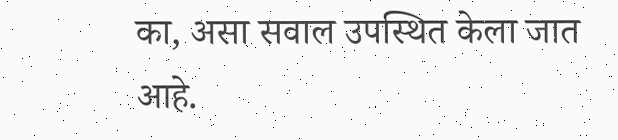का, असा सवाल उपस्थित केला जात आहे.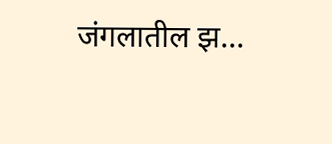जंगलातील झ...